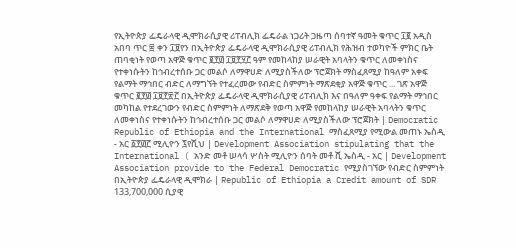የኢትዮጵያ ፌዴራላዊ ዲሞክራሲያዊ ሪፐብሊክ ፌዴራል ነጋሪት ጋዜጣ ሰባተኛ ዓመት ቁጥር ፲፪ አዲስ አበባ ጥር ፰ ቀን ፲፱የን በኢትዮጵያ ፌዴራላዊ ዲሞክራሲያዊ ሪፐብሊክ የሕዝብ ተወካዮች ምክር ቤት ጠባቂነት የወጣ አዋጅ ቁጥር ፪፻፴ ፲፱፻፶፫ ዓም የመከላከያ ሠራዊት አባላትን ቁጥር ለመቀነስና የተቀነሱትን ከኅብረተሰቡ ጋር መልሶ ለማዋሀድ ለሚያስችለው ፕሮጀክት ማስፈጸሚያ ከዓለም አቀፍ የልማት ማኅበር ብድር ለማግኘት የተፈረመው የብድር ስምምነት ማጽደቂያ አዋጅ ቁጥር ... ገጽ አዋጅ ቁጥር ፪፻፴ ፲፱፻፳፫ በኢትዮጵያ ፌዴራላዊ ዲሞክራሲያዊ ሪፐብሊክ እና በዓለም ዓቀፍ የልማት ማኅበር መካከል የተደረገውን የብድር ስምምነት ለማጽደቅ የወጣ አዋጅ የመከላከያ ሠራዊት አባላትን ቁጥር ለመቀነስና የተቀነሱትን ከኅብረተሰቡ ጋር መልሶ ለማዋሀድ ለሚያስችለው ፕሮጀክት | Democratic Republic of Ethiopia and the International ማስፈጸሚያ የሚውል መጠኑ ኤስዲ - አር ፩፻፴፫ ሚሊዮን ፯የሺህ | Development Association stipulating that the International ( አንድ መቶ ሠላሳ ሦስት ሚሊዮን ሰባት መቶ ሺ ኤስዲ - አር | Development Association provide to the Federal Democratic የሚያስገኘው የብድር ስምምነት በኢትዮጵያ ፌዴራላዊ ዲሞክራ | Republic of Ethiopia a Credit amount of SDR 133,700,000 ሲያዊ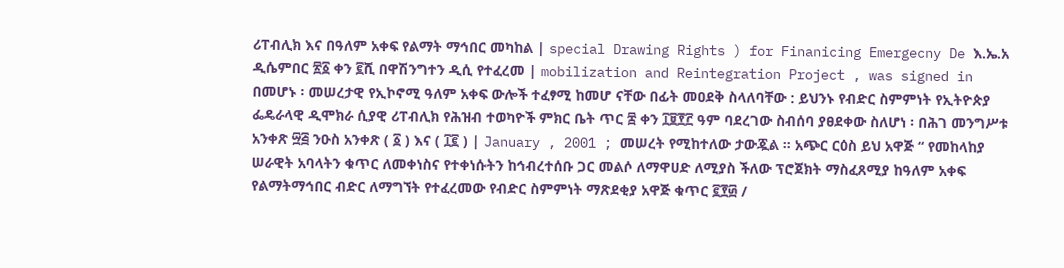ሪፐብሊክ እና በዓለም አቀፍ የልማት ማኅበር መካከል | special Drawing Rights ) for Finanicing Emergecny De እ.ኤ.አ ዲሴምበር ፳፩ ቀን ፪ሺ በዋሽንግተን ዲሲ የተፈረመ | mobilization and Reintegration Project , was signed in በመሆኑ ፡ መሠረታዊ የኢኮኖሚ ዓለም አቀፍ ውሎች ተፈፃሚ ከመሆ ናቸው በፊት መዐደቅ ስላለባቸው : ይህንኑ የብድር ስምምነት የኢትዮጵያ ፌዴራላዊ ዲሞክራ ሲያዊ ሪፐብሊክ የሕዝብ ተወካዮች ምክር ቤት ጥር ፰ ቀን ፲፱፻፫ ዓም ባደረገው ስብሰባ ያፀደቀው ስለሆነ ፡ በሕገ መንግሥቱ አንቀጽ ፵፭ ንዑስ አንቀጽ ( ፩ ) እና ( ፲፪ ) | January , 2001 ; መሠረት የሚከተለው ታውጇል ። አጭር ርዕስ ይህ አዋጅ “ የመከላከያ ሠራዊት አባላትን ቁጥር ለመቀነስና የተቀነሱትን ከኅብረተሰቡ ጋር መልሶ ለማዋሀድ ለሚያስ ችለው ፕሮጀክት ማስፈጸሚያ ከዓለም አቀፍ የልማትማኅበር ብድር ለማግኘት የተፈረመው የብድር ስምምነት ማጽደቂያ አዋጅ ቁጥር ፪፻፴ /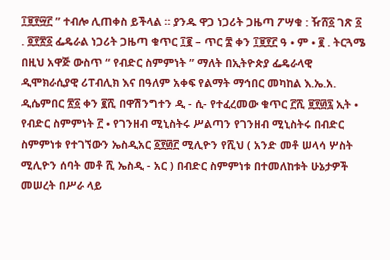፲፱፻፵፫ ” ተብሎ ሊጠቀስ ይችላል ። ያንዱ ዋጋ ነጋሪት ጋዜጣ ፖሣቁ : ዥሸ፩ ገጽ ፩ . ፬፻፳፩ ፌዴራል ነጋሪት ጋዜጣ ቁጥር ፲፪ – ጥር ፰ ቀን ፲፱፻፫ ዓ • ም • ፪ . ትርጓሜ በዚህ አዋጅ ውስጥ “ የብድር ስምምነት ” ማለት በኢትዮጵያ ፌዴራላዊ ዲሞክራሲያዊ ሪፐብሊክ እና በዓለም አቀፍ የልማት ማኅበር መካከል እ.ኤ.አ. ዲሴምበር ፳፩ ቀን ፪ሺ በዋሽንግተን ዲ - ሲ- የተፈረመው ቁጥር ፫ሺ ፱፻፴፯ ኢት • የብድር ስምምነት ፫ • የገንዘብ ሚኒስትሩ ሥልጣን የገንዘብ ሚኒስትሩ በብድር ስምምነቱ የተገኘውን ኤስዲአር ፩፻፴፫ ሚሊዮን የሺህ ( አንድ መቶ ሠላሳ ሦስት ሚሊዮን ሰባት መቶ ሺ ኤስዲ - አር ) በብድር ስምምነቱ በተመለከቱት ሁኔታዎች መሠረት በሥራ ላይ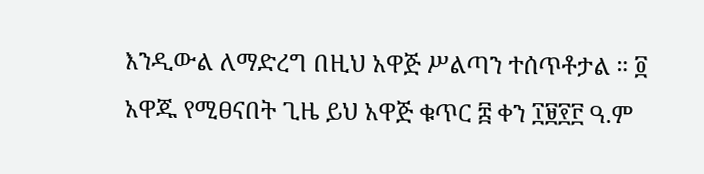እንዲውል ለማድረግ በዚህ አዋጅ ሥልጣን ተሰጥቶታል ። ፬ አዋጁ የሚፀናበት ጊዜ ይህ አዋጅ ቁጥር ፰ ቀን ፲፱፻፫ ዓ.ም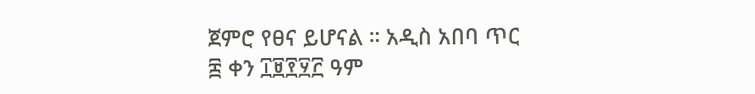ጀምሮ የፀና ይሆናል ። አዲስ አበባ ጥር ፰ ቀን ፲፱፻፶፫ ዓም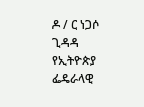ዶ / ር ነጋሶ ጊዳዳ የኢትዮጵያ ፌዴራላዊ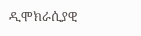ዲሞክራሲያዊ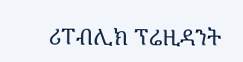ሪፐብሊክ ፕሬዚዳንት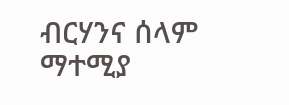ብርሃንና ሰላም ማተሚያ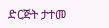ድርጅት ታተመ